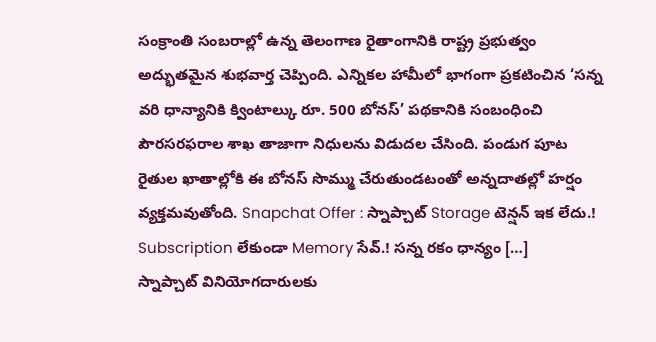సంక్రాంతి సంబరాల్లో ఉన్న తెలంగాణ రైతాంగానికి రాష్ట్ర ప్రభుత్వం అద్భుతమైన శుభవార్త చెప్పింది. ఎన్నికల హామీలో భాగంగా ప్రకటించిన ‘సన్న వరి ధాన్యానికి క్వింటాల్కు రూ. 500 బోనస్’ పథకానికి సంబంధించి పౌరసరఫరాల శాఖ తాజాగా నిధులను విడుదల చేసింది. పండుగ పూట రైతుల ఖాతాల్లోకి ఈ బోనస్ సొమ్ము చేరుతుండటంతో అన్నదాతల్లో హర్షం వ్యక్తమవుతోంది. Snapchat Offer : స్నాప్చాట్ Storage టెన్షన్ ఇక లేదు.! Subscription లేకుండా Memory సేవ్.! సన్న రకం ధాన్యం […]
స్నాప్చాట్ వినియోగదారులకు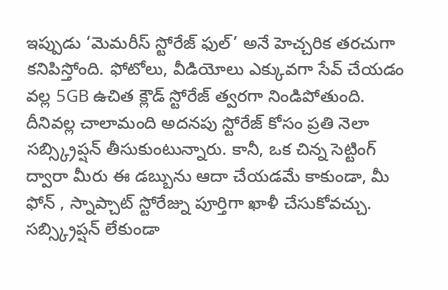ఇప్పుడు ‘మెమరీస్ స్టోరేజ్ ఫుల్’ అనే హెచ్చరిక తరచుగా కనిపిస్తోంది. ఫోటోలు, వీడియోలు ఎక్కువగా సేవ్ చేయడం వల్ల 5GB ఉచిత క్లౌడ్ స్టోరేజ్ త్వరగా నిండిపోతుంది. దీనివల్ల చాలామంది అదనపు స్టోరేజ్ కోసం ప్రతి నెలా సబ్స్క్రిప్షన్ తీసుకుంటున్నారు. కానీ, ఒక చిన్న సెట్టింగ్ ద్వారా మీరు ఈ డబ్బును ఆదా చేయడమే కాకుండా, మీ ఫోన్ , స్నాప్చాట్ స్టోరేజ్ను పూర్తిగా ఖాళీ చేసుకోవచ్చు. సబ్స్క్రిప్షన్ లేకుండా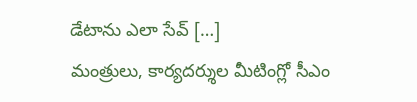డేటాను ఎలా సేవ్ […]
మంత్రులు, కార్యదర్శుల మీటింగ్లో సీఎం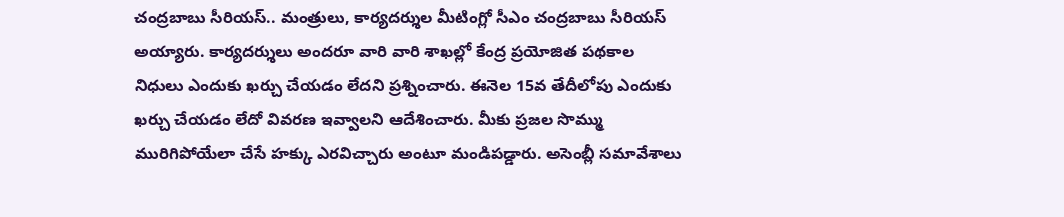చంద్రబాబు సీరియస్.. మంత్రులు, కార్యదర్శుల మీటింగ్లో సీఎం చంద్రబాబు సీరియస్ అయ్యారు. కార్యదర్శులు అందరూ వారి వారి శాఖల్లో కేంద్ర ప్రయోజిత పథకాల నిధులు ఎందుకు ఖర్చు చేయడం లేదని ప్రశ్నించారు. ఈనెల 15వ తేదీలోపు ఎందుకు ఖర్చు చేయడం లేదో వివరణ ఇవ్వాలని ఆదేశించారు. మీకు ప్రజల సొమ్ము మురిగిపోయేలా చేసే హక్కు ఎరవిచ్చారు అంటూ మండిపడ్డారు. అసెంబ్లీ సమావేశాలు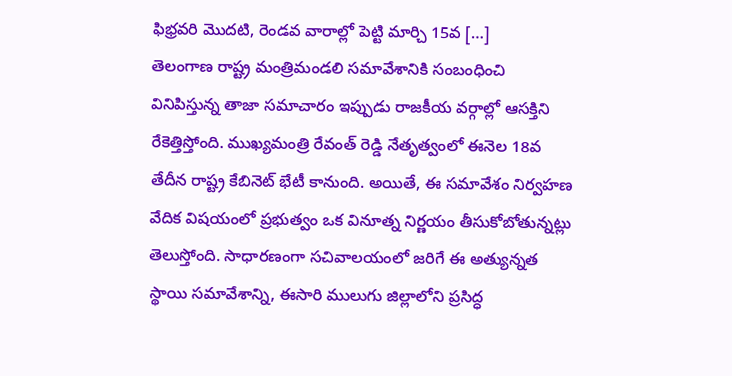ఫిభ్రవరి మొదటి, రెండవ వారాల్లో పెట్టి మార్చి 15వ […]
తెలంగాణ రాష్ట్ర మంత్రిమండలి సమావేశానికి సంబంధించి వినిపిస్తున్న తాజా సమాచారం ఇప్పుడు రాజకీయ వర్గాల్లో ఆసక్తిని రేకెత్తిస్తోంది. ముఖ్యమంత్రి రేవంత్ రెడ్డి నేతృత్వంలో ఈనెల 18వ తేదీన రాష్ట్ర కేబినెట్ భేటీ కానుంది. అయితే, ఈ సమావేశం నిర్వహణ వేదిక విషయంలో ప్రభుత్వం ఒక వినూత్న నిర్ణయం తీసుకోబోతున్నట్లు తెలుస్తోంది. సాధారణంగా సచివాలయంలో జరిగే ఈ అత్యున్నత స్థాయి సమావేశాన్ని, ఈసారి ములుగు జిల్లాలోని ప్రసిద్ధ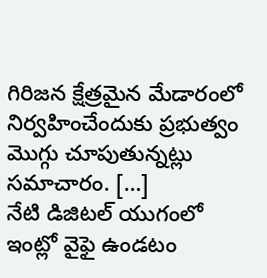గిరిజన క్షేత్రమైన మేడారంలో నిర్వహించేందుకు ప్రభుత్వం మొగ్గు చూపుతున్నట్లు సమాచారం. […]
నేటి డిజిటల్ యుగంలో ఇంట్లో వైఫై ఉండటం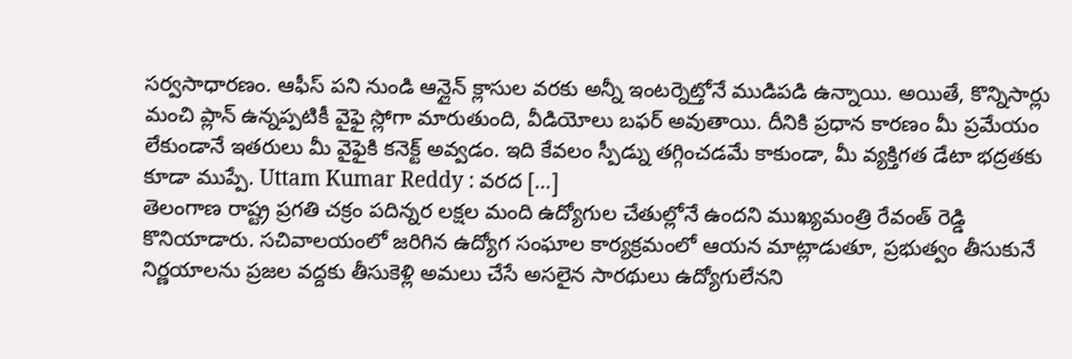సర్వసాధారణం. ఆఫీస్ పని నుండి ఆన్లైన్ క్లాసుల వరకు అన్నీ ఇంటర్నెట్తోనే ముడిపడి ఉన్నాయి. అయితే, కొన్నిసార్లు మంచి ప్లాన్ ఉన్నప్పటికీ వైఫై స్లోగా మారుతుంది, వీడియోలు బఫర్ అవుతాయి. దీనికి ప్రధాన కారణం మీ ప్రమేయం లేకుండానే ఇతరులు మీ వైఫైకి కనెక్ట్ అవ్వడం. ఇది కేవలం స్పీడ్ను తగ్గించడమే కాకుండా, మీ వ్యక్తిగత డేటా భద్రతకు కూడా ముప్పే. Uttam Kumar Reddy : వరద […]
తెలంగాణ రాష్ట్ర ప్రగతి చక్రం పదిన్నర లక్షల మంది ఉద్యోగుల చేతుల్లోనే ఉందని ముఖ్యమంత్రి రేవంత్ రెడ్డి కొనియాడారు. సచివాలయంలో జరిగిన ఉద్యోగ సంఘాల కార్యక్రమంలో ఆయన మాట్లాడుతూ, ప్రభుత్వం తీసుకునే నిర్ణయాలను ప్రజల వద్దకు తీసుకెళ్లి అమలు చేసే అసలైన సారథులు ఉద్యోగులేనని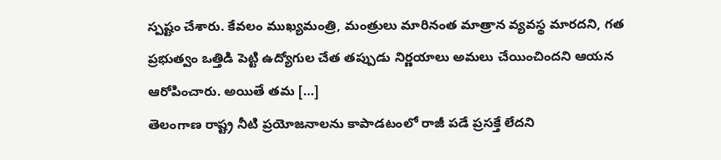స్పష్టం చేశారు. కేవలం ముఖ్యమంత్రి, మంత్రులు మారినంత మాత్రాన వ్యవస్థ మారదని, గత ప్రభుత్వం ఒత్తిడి పెట్టి ఉద్యోగుల చేత తప్పుడు నిర్ణయాలు అమలు చేయించిందని ఆయన ఆరోపించారు. అయితే తమ […]
తెలంగాణ రాష్ట్ర నీటి ప్రయోజనాలను కాపాడటంలో రాజీ పడే ప్రసక్తే లేదని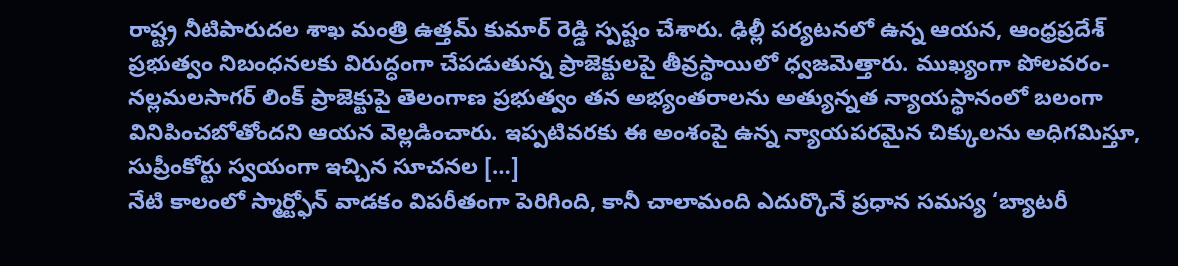రాష్ట్ర నీటిపారుదల శాఖ మంత్రి ఉత్తమ్ కుమార్ రెడ్డి స్పష్టం చేశారు. ఢిల్లీ పర్యటనలో ఉన్న ఆయన, ఆంధ్రప్రదేశ్ ప్రభుత్వం నిబంధనలకు విరుద్ధంగా చేపడుతున్న ప్రాజెక్టులపై తీవ్రస్థాయిలో ధ్వజమెత్తారు. ముఖ్యంగా పోలవరం-నల్లమలసాగర్ లింక్ ప్రాజెక్టుపై తెలంగాణ ప్రభుత్వం తన అభ్యంతరాలను అత్యున్నత న్యాయస్థానంలో బలంగా వినిపించబోతోందని ఆయన వెల్లడించారు. ఇప్పటివరకు ఈ అంశంపై ఉన్న న్యాయపరమైన చిక్కులను అధిగమిస్తూ, సుప్రీంకోర్టు స్వయంగా ఇచ్చిన సూచనల […]
నేటి కాలంలో స్మార్ట్ఫోన్ వాడకం విపరీతంగా పెరిగింది, కానీ చాలామంది ఎదుర్కొనే ప్రధాన సమస్య ‘బ్యాటరీ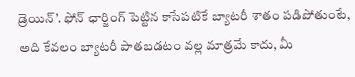డ్రెయిన్’. ఫోన్ ఛార్జింగ్ పెట్టిన కాసేపటికే బ్యాటరీ శాతం పడిపోతుంటే, అది కేవలం బ్యాటరీ పాతబడటం వల్ల మాత్రమే కాదు, మీ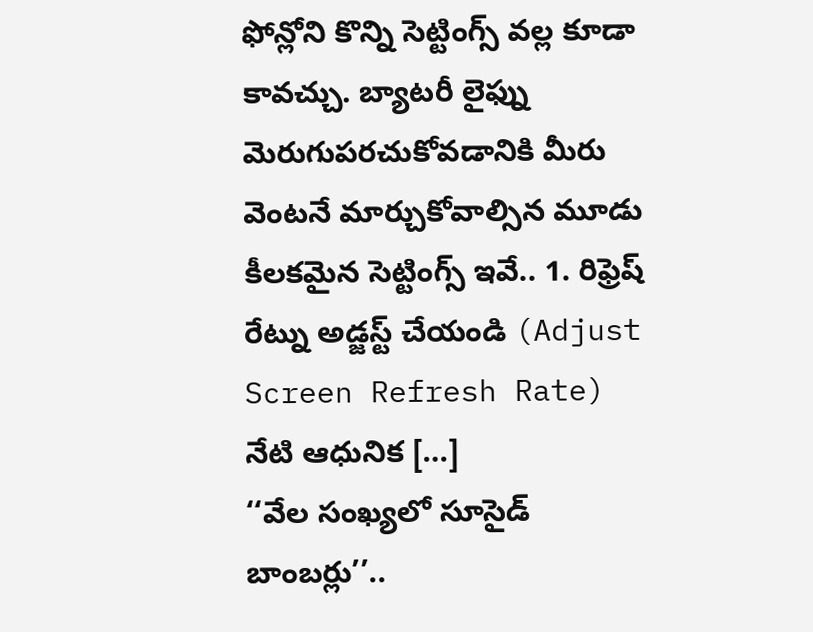ఫోన్లోని కొన్ని సెట్టింగ్స్ వల్ల కూడా కావచ్చు. బ్యాటరీ లైఫ్ను మెరుగుపరచుకోవడానికి మీరు వెంటనే మార్చుకోవాల్సిన మూడు కీలకమైన సెట్టింగ్స్ ఇవే.. 1. రిఫ్రెష్ రేట్ను అడ్జస్ట్ చేయండి (Adjust Screen Refresh Rate) నేటి ఆధునిక […]
‘‘వేల సంఖ్యలో సూసైడ్ బాంబర్లు’’..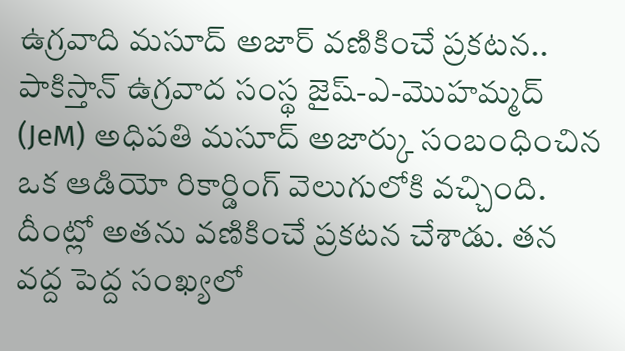ఉగ్రవాది మసూద్ అజార్ వణికించే ప్రకటన.. పాకిస్తాన్ ఉగ్రవాద సంస్థ జైష్-ఎ-మొహమ్మద్ (JeM) అధిపతి మసూద్ అజార్కు సంబంధించిన ఒక ఆడియో రికార్డింగ్ వెలుగులోకి వచ్చింది. దీంట్లో అతను వణికించే ప్రకటన చేశాడు. తన వద్ద పెద్ద సంఖ్యలో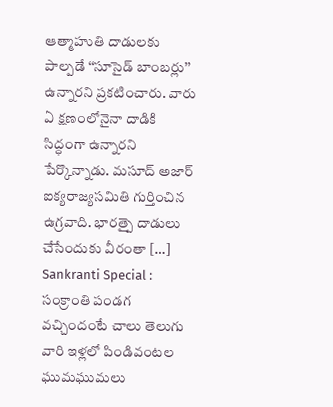ఆత్మాహుతి దాడులకు పాల్పడే ‘‘సూసైడ్ బాంబర్లు’’ ఉన్నారని ప్రకటించారు. వారు ఏ క్షణంలోనైనా దాడికి సిద్ధంగా ఉన్నారని పేర్కొన్నాడు. మసూద్ అజార్ ఐక్యరాజ్యసమితి గుర్తించిన ఉగ్రవాది. భారత్పై దాడులు చేసేందుకు వీరంతా […]
Sankranti Special : సంక్రాంతి పండగ వచ్చిందంటే చాలు తెలుగు వారి ఇళ్లలో పిండివంటల ఘుమఘుమలు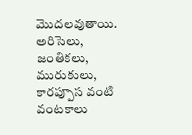మొదలవుతాయి. అరిసెలు, జంతికలు, మురుకులు, కారప్పూస వంటి వంటకాలు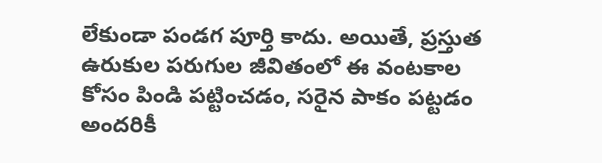లేకుండా పండగ పూర్తి కాదు. అయితే, ప్రస్తుత ఉరుకుల పరుగుల జీవితంలో ఈ వంటకాల కోసం పిండి పట్టించడం, సరైన పాకం పట్టడం అందరికీ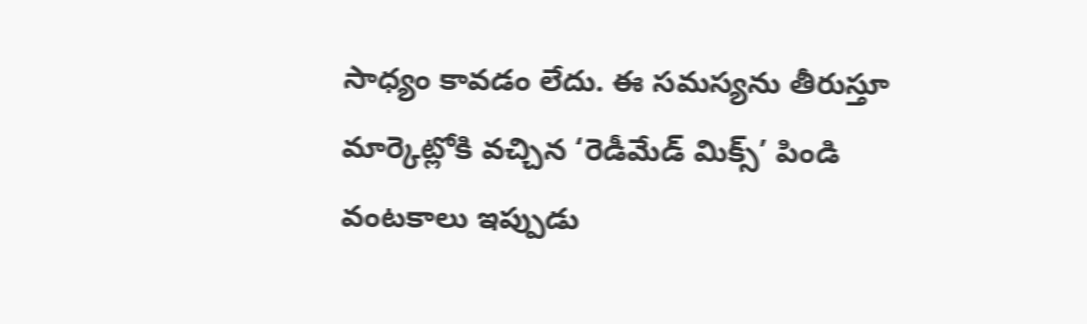సాధ్యం కావడం లేదు. ఈ సమస్యను తీరుస్తూ మార్కెట్లోకి వచ్చిన ‘రెడీమేడ్ మిక్స్’ పిండి వంటకాలు ఇప్పుడు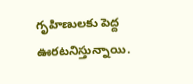గృహిణులకు పెద్ద ఊరటనిస్తున్నాయి.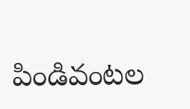పిండివంటల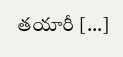తయారీ […]